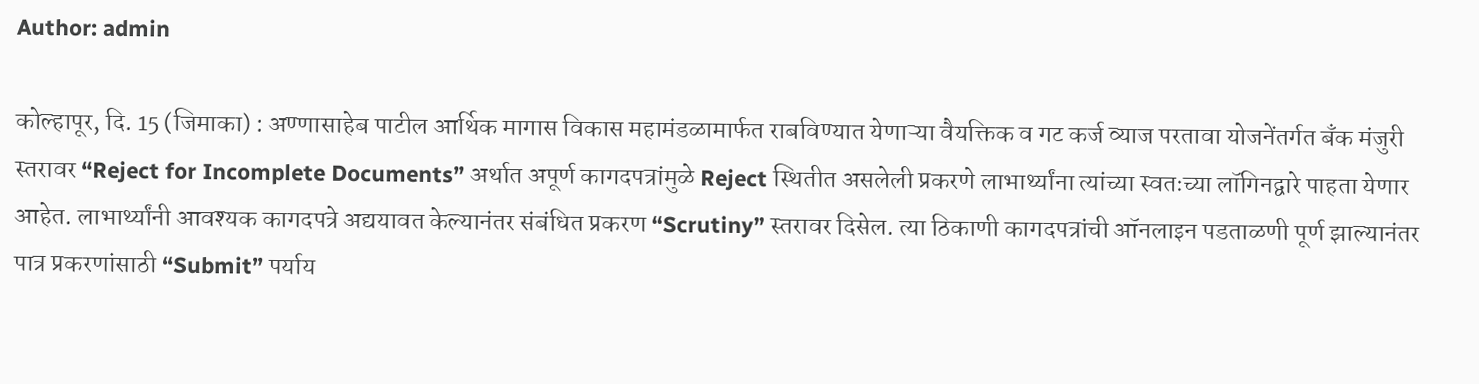Author: admin

कोल्हापूर, दि. 15 (जिमाका) : अण्णासाहेब पाटील आर्थिक मागास विकास महामंडळामार्फत राबविण्यात येणाऱ्या वैयक्तिक व गट कर्ज व्याज परतावा योजनेंतर्गत बँक मंजुरी स्तरावर “Reject for Incomplete Documents” अर्थात अपूर्ण कागदपत्रांमुळे Reject स्थितीत असलेली प्रकरणे लाभार्थ्यांना त्यांच्या स्वतःच्या लॉगिनद्वारे पाहता येणार आहेत. लाभार्थ्यांनी आवश्यक कागदपत्रे अद्ययावत केल्यानंतर संबंधित प्रकरण “Scrutiny” स्तरावर दिसेल. त्या ठिकाणी कागदपत्रांची ऑनलाइन पडताळणी पूर्ण झाल्यानंतर पात्र प्रकरणांसाठी “Submit” पर्याय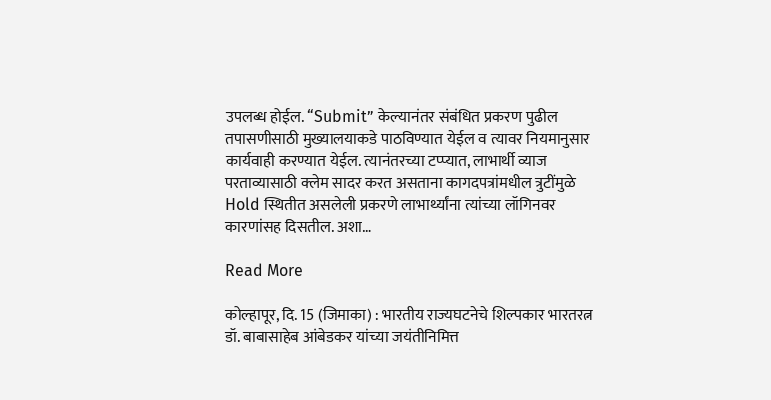उपलब्ध होईल. “Submit” केल्यानंतर संबंधित प्रकरण पुढील तपासणीसाठी मुख्यालयाकडे पाठविण्यात येईल व त्यावर नियमानुसार कार्यवाही करण्यात येईल. त्यानंतरच्या टप्प्यात, लाभार्थी व्याज परताव्यासाठी क्लेम सादर करत असताना कागदपत्रांमधील त्रुटींमुळे Hold स्थितीत असलेली प्रकरणे लाभार्थ्यांना त्यांच्या लॉगिनवर कारणांसह दिसतील. अशा…

Read More

कोल्हापूर, दि. 15 (जिमाका) : भारतीय राज्यघटनेचे शिल्पकार भारतरत्न डॉ. बाबासाहेब आंबेडकर यांच्या जयंतीनिमित्त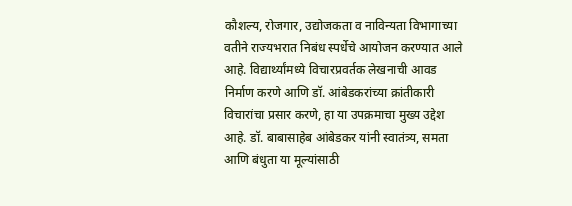कौशल्य, रोजगार, उद्योजकता व नाविन्यता विभागाच्या वतीने राज्यभरात निबंध स्पर्धेचे आयोजन करण्यात आले आहे. विद्यार्थ्यांमध्ये विचारप्रवर्तक लेखनाची आवड निर्माण करणे आणि डॉ. आंबेडकरांच्या क्रांतीकारी विचारांचा प्रसार करणे, हा या उपक्रमाचा मुख्य उद्देश आहे. डॉ. बाबासाहेब आंबेडकर यांनी स्वातंत्र्य, समता आणि बंधुता या मूल्यांसाठी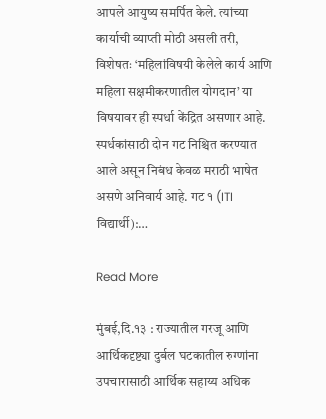आपले आयुष्य समर्पित केले. त्यांच्या कार्याची व्याप्ती मोठी असली तरी, विशेषतः ‘महिलांविषयी केलेले कार्य आणि महिला सक्षमीकरणातील योगदान’ या विषयावर ही स्पर्धा केंद्रित असणार आहे. स्पर्धकांसाठी दोन गट निश्चित करण्यात आले असून निबंध केवळ मराठी भाषेत असणे अनिवार्य आहे. गट १ (ITI विद्यार्थी):…

Read More

मुंबई,दि.१३ : राज्यातील गरजू आणि आर्थिकदृष्ट्या दुर्बल घटकातील रुग्णांना उपचारासाठी आर्थिक सहाय्य अधिक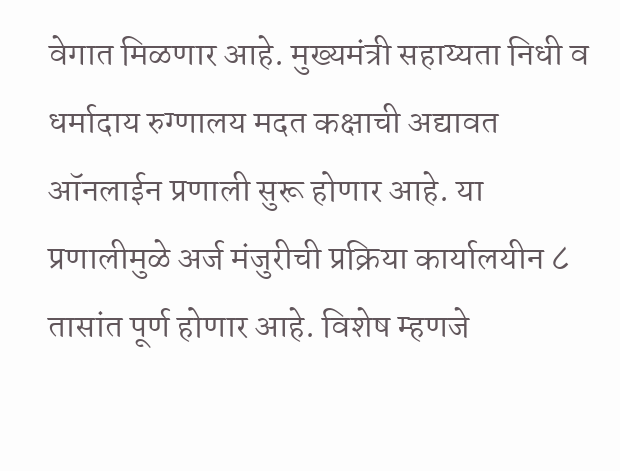वेगात मिळणार आहे. मुख्यमंत्री सहाय्यता निधी व धर्मादाय रुग्णालय मदत कक्षाची अद्यावत ऑनलाईन प्रणाली सुरू होणार आहे. या प्रणालीमुळे अर्ज मंजुरीची प्रक्रिया कार्यालयीन ८ तासांत पूर्ण होणार आहे. विशेष म्हणजे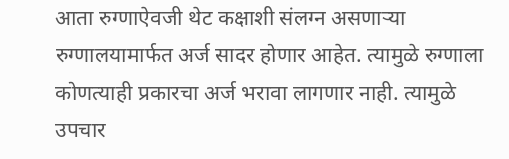आता रुग्णाऐवजी थेट कक्षाशी संलग्न असणाऱ्या रुग्णालयामार्फत अर्ज सादर होणार आहेत. त्यामुळे रुग्णाला कोणत्याही प्रकारचा अर्ज भरावा लागणार नाही. त्यामुळे  उपचार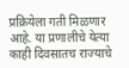प्रक्रियेला गती मिळणार आहे. या प्रणालीचे येत्या काही दिवसातच राज्याचे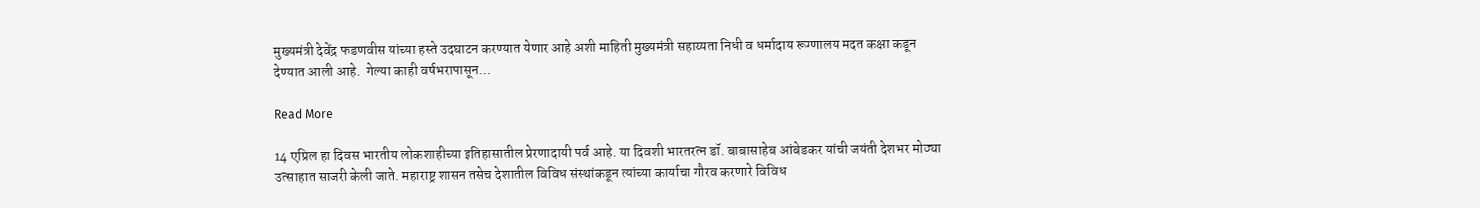मुख्यमंत्री देवेंद्र फडणवीस यांच्या हस्ते उदघाटन करण्यात येणार आहे अशी माहिती मुख्यमंत्री सहाय्यता निधी व धर्मादाय रूग्णालय मदत कक्षा कडून देण्यात आली आहे.  गेल्या काही वर्षभरापासून…

Read More

14 एप्रिल हा दिवस भारतीय लोकशाहीच्या इतिहासातील प्रेरणादायी पर्व आहे. या दिवशी भारतरत्न डॉ. बाबासाहेब आंबेडकर यांची जयंती देशभर मोठ्या उत्साहात साजरी केली जाते. महाराष्ट्र शासन तसेच देशातील विविध संस्थांकडून त्यांच्या कार्याचा गौरव करणारे विविध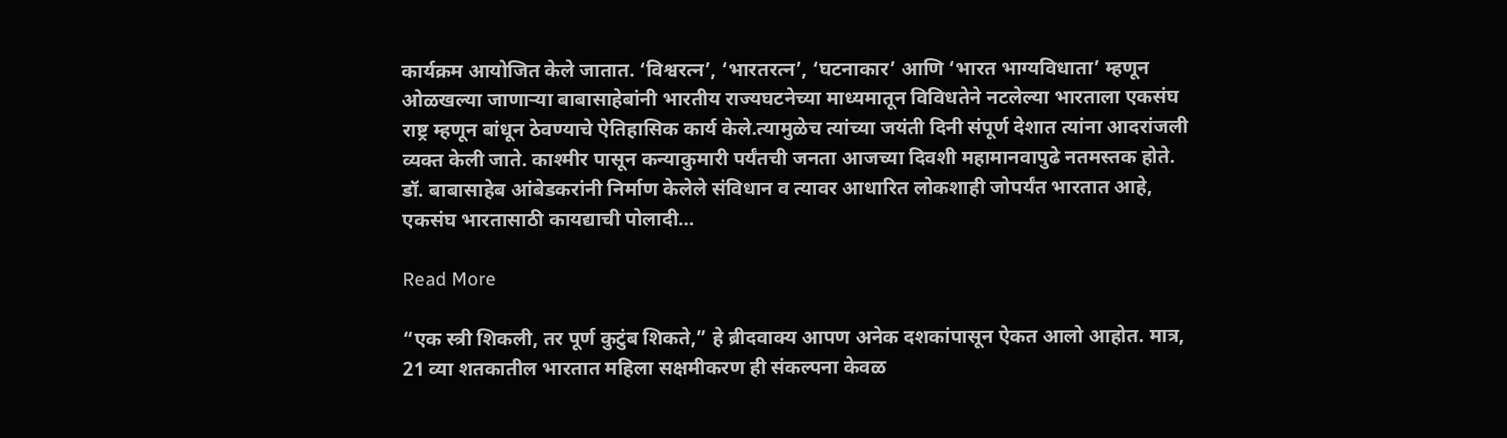कार्यक्रम आयोजित केले जातात. ‘विश्वरत्न’, ‘भारतरत्न’, ‘घटनाकार’ आणि ‘भारत भाग्यविधाता’ म्हणून ओळखल्या जाणाऱ्या बाबासाहेबांनी भारतीय राज्यघटनेच्या माध्यमातून विविधतेने नटलेल्या भारताला एकसंघ राष्ट्र म्हणून बांधून ठेवण्याचे ऐतिहासिक कार्य केले.त्यामुळेच त्यांच्या जयंती दिनी संपूर्ण देशात त्यांना आदरांजली व्यक्त केली जाते. काश्मीर पासून कन्याकुमारी पर्यंतची जनता आजच्या दिवशी महामानवापुढे नतमस्तक होते. डॉ. बाबासाहेब आंबेडकरांनी निर्माण केलेले संविधान व त्यावर आधारित लोकशाही जोपर्यंत भारतात आहे, एकसंघ भारतासाठी कायद्याची पोलादी…

Read More

“एक स्त्री शिकली, तर पूर्ण कुटुंब शिकते,” हे ब्रीदवाक्य आपण अनेक दशकांपासून ऐकत आलो आहोत. मात्र, 21 व्या शतकातील भारतात महिला सक्षमीकरण ही संकल्पना केवळ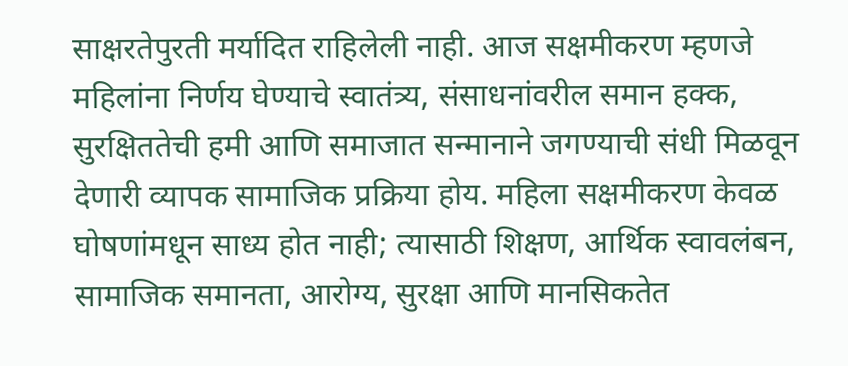साक्षरतेपुरती मर्यादित राहिलेली नाही. आज सक्षमीकरण म्हणजे महिलांना निर्णय घेण्याचे स्वातंत्र्य, संसाधनांवरील समान हक्क, सुरक्षिततेची हमी आणि समाजात सन्मानाने जगण्याची संधी मिळवून देणारी व्यापक सामाजिक प्रक्रिया होय. महिला सक्षमीकरण केवळ घोषणांमधून साध्य होत नाही; त्यासाठी शिक्षण, आर्थिक स्वावलंबन, सामाजिक समानता, आरोग्य, सुरक्षा आणि मानसिकतेत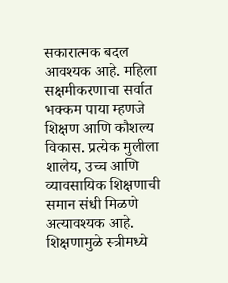सकारात्मक बदल आवश्यक आहे. महिला सक्षमीकरणाचा सर्वात भक्कम पाया म्हणजे शिक्षण आणि कौशल्य विकास. प्रत्येक मुलीला शालेय, उच्च आणि व्यावसायिक शिक्षणाची समान संधी मिळणे अत्यावश्यक आहे. शिक्षणामुळे स्त्रीमध्ये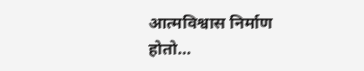आत्मविश्वास निर्माण होतो…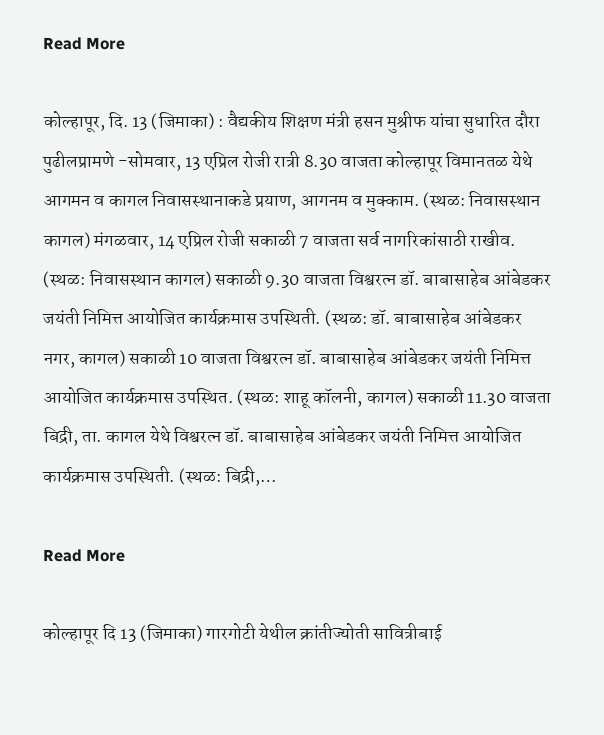Read More

कोल्हापूर, दि. 13 (जिमाका) : वैद्यकीय शिक्षण मंत्री हसन मुश्रीफ यांचा सुधारित दौरा पुढीलप्रामणे -सोमवार, 13 एप्रिल रोजी रात्री 8.30 वाजता कोल्हापूर विमानतळ येथे आगमन व कागल निवासस्थानाकडे प्रयाण, आगनम व मुक्काम. (स्थळ: निवासस्थान कागल) मंगळवार, 14 एप्रिल रोजी सकाळी 7 वाजता सर्व नागरिकांसाठी राखीव. (स्थळ: निवासस्थान कागल) सकाळी 9.30 वाजता विश्वरत्न डॉ. बाबासाहेब आंबेडकर जयंती निमित्त आयोजित कार्यक्रमास उपस्थिती. (स्थळ: डॉ. बाबासाहेब आंबेडकर नगर, कागल) सकाळी 10 वाजता विश्वरत्न डॉ. बाबासाहेब आंबेडकर जयंती निमित्त आयोजित कार्यक्रमास उपस्थित. (स्थळ: शाहू कॉलनी, कागल) सकाळी 11.30 वाजता बिद्री, ता. कागल येथे विश्वरत्न डॉ. बाबासाहेब आंबेडकर जयंती निमित्त आयोजित कार्यक्रमास उपस्थिती. (स्थळ: बिद्री,…

Read More

कोल्हापूर दि 13 (जिमाका) गारगोटी येथील क्रांतीज्योती सावित्रीबाई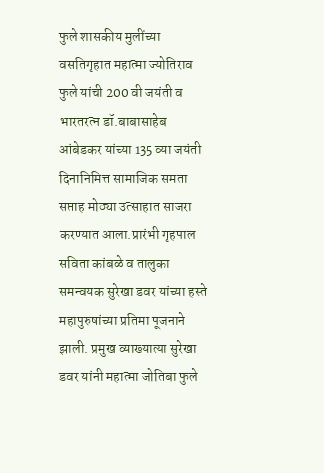फुले शासकीय मुलींच्या वसतिगृहात महात्मा ज्योतिराव फुले यांची 200 वी जयंती व भारतरत्न डॉ.बाबासाहेब आंबेडकर यांच्या 135 व्या जयंती दिनानिमित्त सामाजिक समता सप्ताह मोठ्या उत्साहात साजरा करण्यात आला.प्रारंभी गृहपाल सविता कांबळे व तालुका समन्वयक सुरेखा डवर यांच्या हस्ते महापुरुषांच्या प्रतिमा पूजनाने झाली. प्रमुख व्याख्यात्या सुरेखा डवर यांनी महात्मा जोतिबा फुले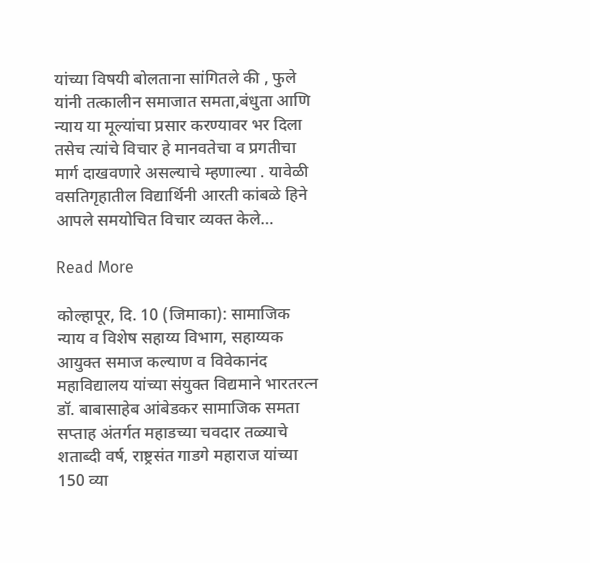यांच्या विषयी बोलताना सांगितले की , फुले यांनी तत्कालीन समाजात समता,बंधुता आणि न्याय या मूल्यांचा प्रसार करण्यावर भर दिला तसेच त्यांचे विचार हे मानवतेचा व प्रगतीचा मार्ग दाखवणारे असल्याचे म्हणाल्या . यावेळी वसतिगृहातील विद्यार्थिनी आरती कांबळे हिने आपले समयोचित विचार व्यक्त केले…

Read More

कोल्हापूर, दि. 10 (जिमाका): सामाजिक न्याय व विशेष सहाय्य विभाग, सहाय्यक आयुक्त समाज कल्याण व विवेकानंद महाविद्यालय यांच्या संयुक्त विद्यमाने भारतरत्न डॉ. बाबासाहेब आंबेडकर सामाजिक समता सप्ताह अंतर्गत महाडच्या चवदार तळ्याचे शताब्दी वर्ष, राष्ट्रसंत गाडगे महाराज यांच्या 150 व्या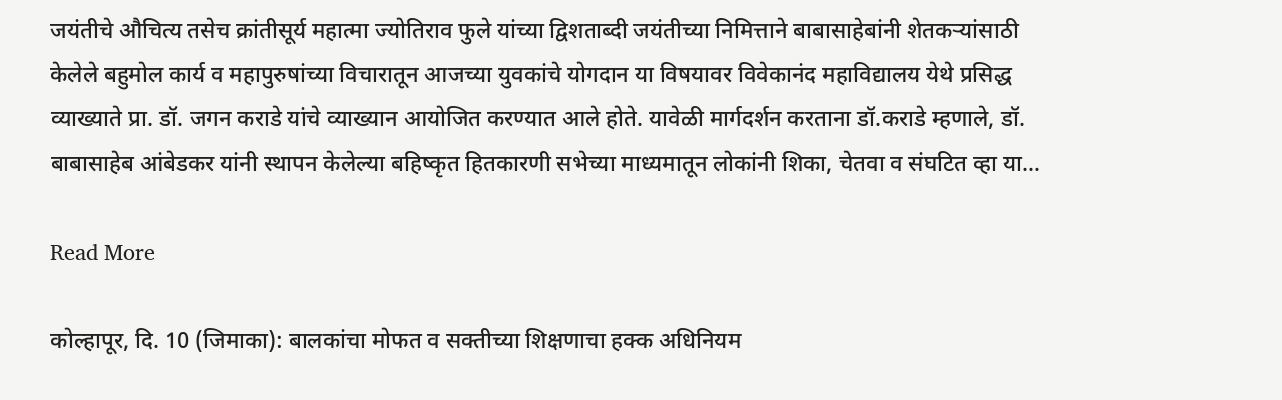जयंतीचे औचित्य तसेच क्रांतीसूर्य महात्मा ज्योतिराव फुले यांच्या द्विशताब्दी जयंतीच्या निमित्ताने बाबासाहेबांनी शेतकऱ्यांसाठी केलेले बहुमोल कार्य व महापुरुषांच्या विचारातून आजच्या युवकांचे योगदान या विषयावर विवेकानंद महाविद्यालय येथे प्रसिद्ध व्याख्याते प्रा. डॉ. जगन कराडे यांचे व्याख्यान आयोजित करण्यात आले होते. यावेळी मार्गदर्शन करताना डॉ.कराडे म्हणाले, डॉ. बाबासाहेब आंबेडकर यांनी स्थापन केलेल्या बहिष्कृत हितकारणी सभेच्या माध्यमातून लोकांनी शिका, चेतवा व संघटित व्हा या…

Read More

कोल्हापूर, दि. 10 (जिमाका): बालकांचा मोफत व सक्तीच्या शिक्षणाचा हक्क अधिनियम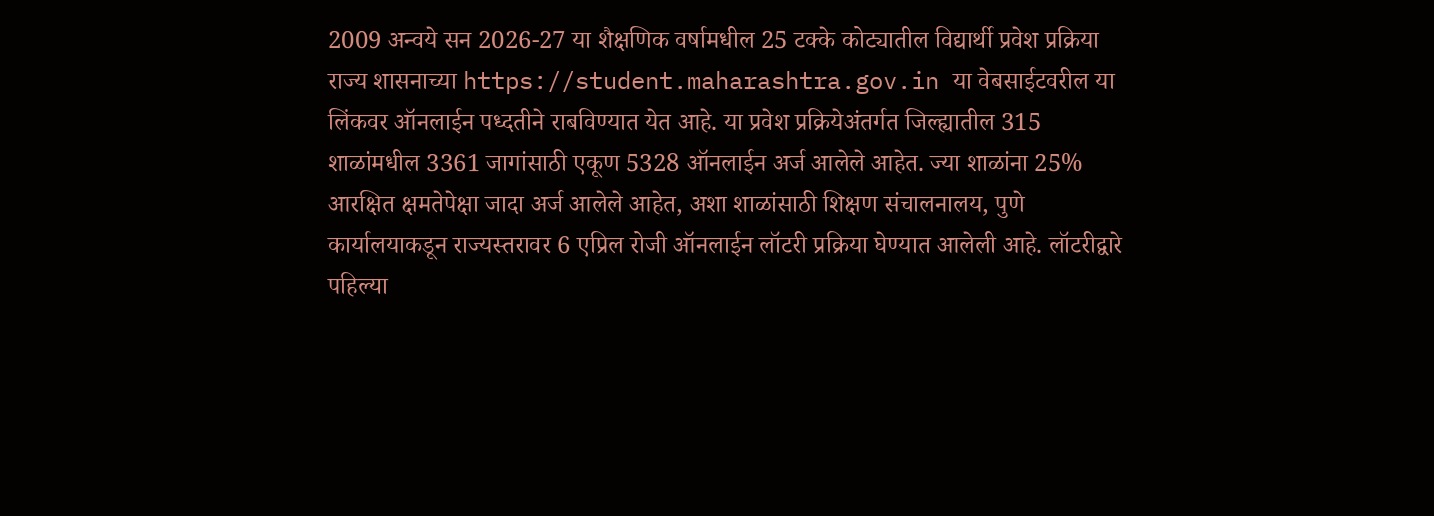2009 अन्वये सन 2026-27 या शैक्षणिक वर्षामधील 25 टक्के कोट्यातील विद्यार्थी प्रवेश प्रक्रिया राज्य शासनाच्या https://student.maharashtra.gov.in या वेबसाईटवरील या लिंकवर ऑनलाईन पध्दतीने राबविण्यात येत आहे. या प्रवेश प्रक्रियेअंतर्गत जिल्ह्यातील 315 शाळांमधील 3361 जागांसाठी एकूण 5328 ऑनलाईन अर्ज आलेले आहेत. ज्या शाळांना 25% आरक्षित क्षमतेपेक्षा जादा अर्ज आलेले आहेत, अशा शाळांसाठी शिक्षण संचालनालय, पुणे कार्यालयाकडून राज्यस्तरावर 6 एप्रिल रोजी ऑनलाईन लॉटरी प्रक्रिया घेण्यात आलेली आहे. लॉटरीद्वारे पहिल्या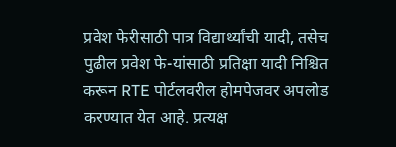प्रवेश फेरीसाठी पात्र विद्यार्थ्यांची यादी, तसेच पुढील प्रवेश फे-यांसाठी प्रतिक्षा यादी निश्चित करून RTE पोर्टलवरील होमपेजवर अपलोड करण्यात येत आहे. प्रत्यक्ष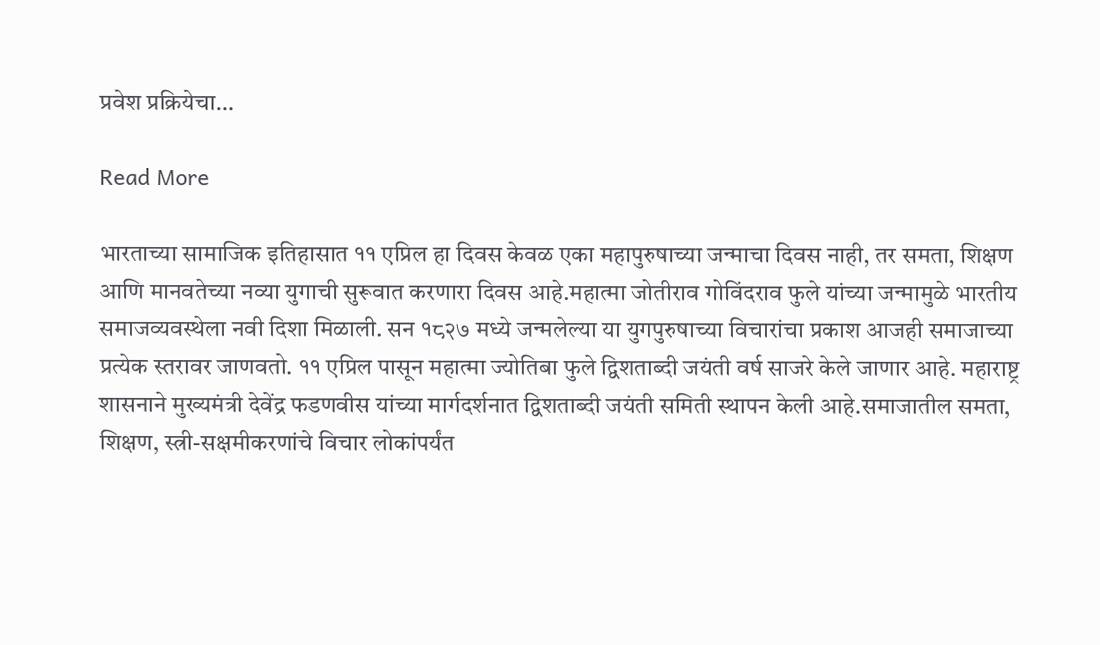प्रवेश प्रक्रियेचा…

Read More

भारताच्या सामाजिक इतिहासात ११ एप्रिल हा दिवस केवळ एका महापुरुषाच्या जन्माचा दिवस नाही, तर समता, शिक्षण आणि मानवतेच्या नव्या युगाची सुरूवात करणारा दिवस आहे.महात्मा जोतीराव गोविंदराव फुले यांच्या जन्मामुळे भारतीय समाजव्यवस्थेला नवी दिशा मिळाली. सन १८२७ मध्ये जन्मलेल्या या युगपुरुषाच्या विचारांचा प्रकाश आजही समाजाच्या प्रत्येक स्तरावर जाणवतो. ११ एप्रिल पासून महात्मा ज्योतिबा फुले द्विशताब्दी जयंती वर्ष साजरे केले जाणार आहे. महाराष्ट्र शासनाने मुख्यमंत्री देवेंद्र फडणवीस यांच्या मार्गदर्शनात द्विशताब्दी जयंती समिती स्थापन केली आहे.समाजातील समता, शिक्षण, स्त्री-सक्षमीकरणांचे विचार लोकांपर्यंत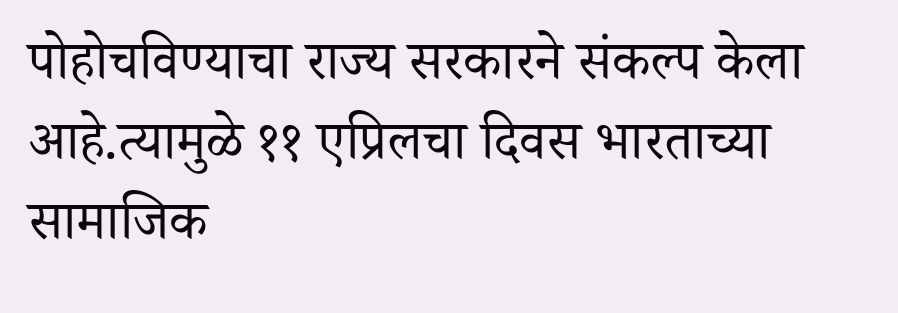पोहोचविण्याचा राज्य सरकारने संकल्प केला आहे.त्यामुळे ११ एप्रिलचा दिवस भारताच्या सामाजिक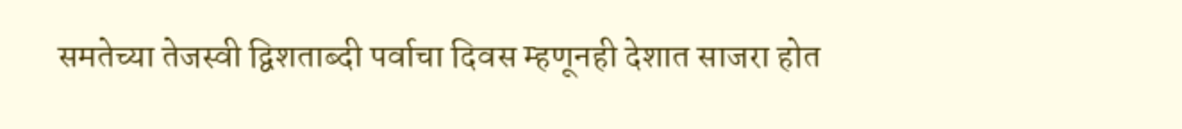समतेच्या तेजस्वी द्विशताब्दी पर्वाचा दिवस म्हणूनही देशात साजरा होत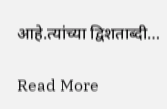आहे.त्यांच्या द्विशताब्दी…

Read More